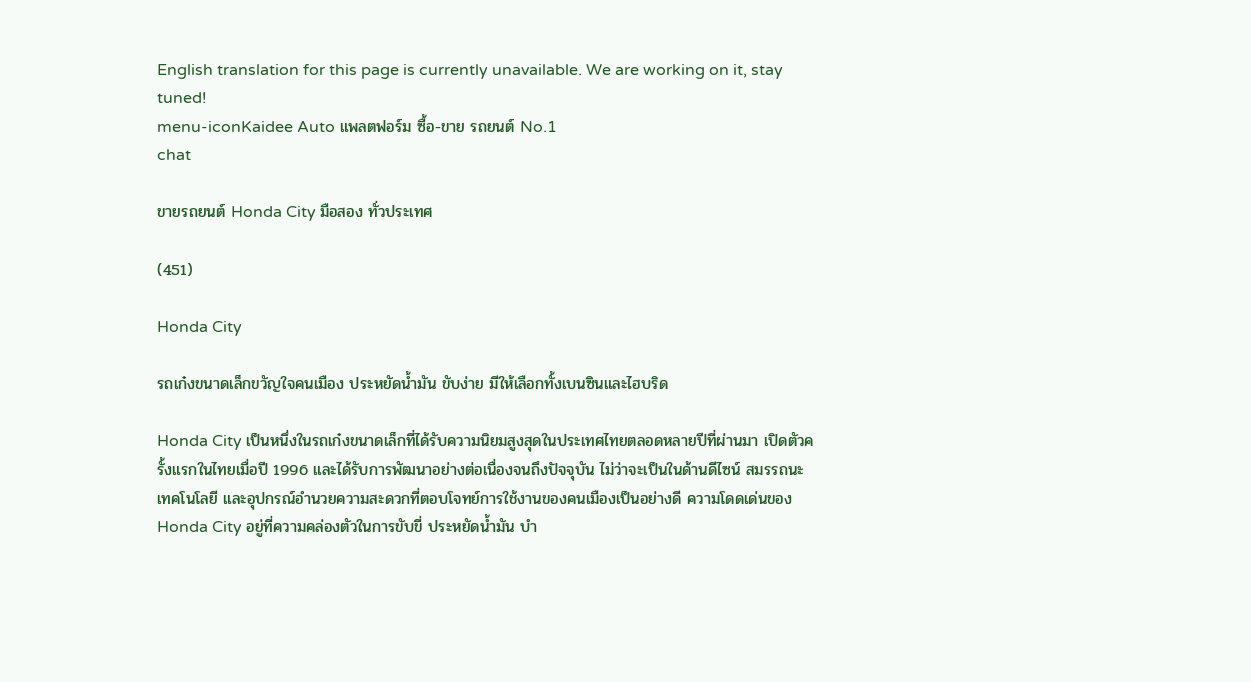English translation for this page is currently unavailable. We are working on it, stay tuned!
menu-iconKaidee Auto แพลตฟอร์ม ซื้อ-ขาย รถยนต์ No.1
chat

ขายรถยนต์ Honda City มือสอง ทั่วประเทศ

(451)

Honda City

รถเก๋งขนาดเล็กขวัญใจคนเมือง ประหยัดน้ำมัน ขับง่าย มีให้เลือกทั้งเบนซินและไฮบริด

Honda City เป็นหนึ่งในรถเก๋งขนาดเล็กที่ได้รับความนิยมสูงสุดในประเทศไทยตลอดหลายปีที่ผ่านมา เปิดตัวครั้งแรกในไทยเมื่อปี 1996 และได้รับการพัฒนาอย่างต่อเนื่องจนถึงปัจจุบัน ไม่ว่าจะเป็นในด้านดีไซน์ สมรรถนะ เทคโนโลยี และอุปกรณ์อำนวยความสะดวกที่ตอบโจทย์การใช้งานของคนเมืองเป็นอย่างดี ความโดดเด่นของ Honda City อยู่ที่ความคล่องตัวในการขับขี่ ประหยัดน้ำมัน บำ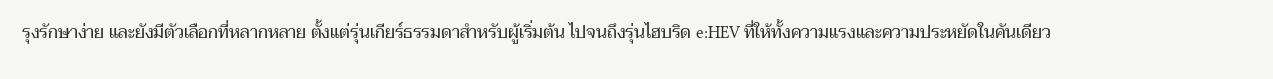รุงรักษาง่าย และยังมีตัวเลือกที่หลากหลาย ตั้งแต่รุ่นเกียร์ธรรมดาสำหรับผู้เริ่มต้น ไปจนถึงรุ่นไฮบริด e:HEV ที่ให้ทั้งความแรงและความประหยัดในคันเดียว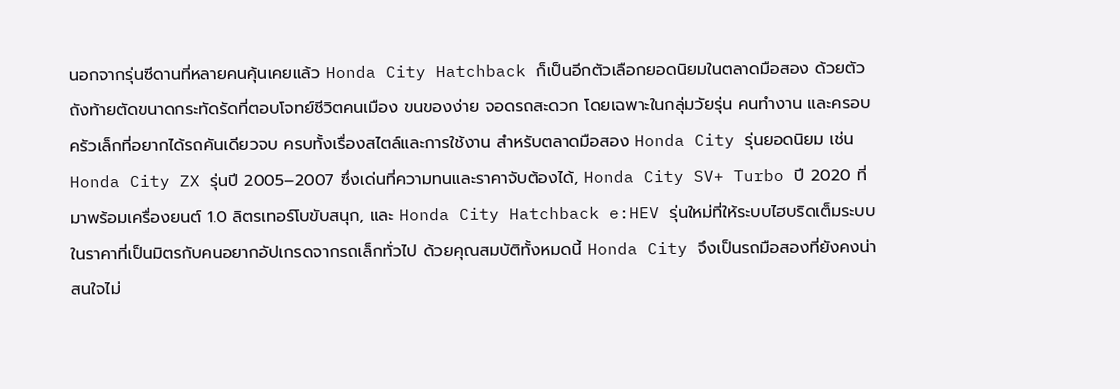นอกจากรุ่นซีดานที่หลายคนคุ้นเคยแล้ว Honda City Hatchback ก็เป็นอีกตัวเลือกยอดนิยมในตลาดมือสอง ด้วยตัวถังท้ายตัดขนาดกระทัดรัดที่ตอบโจทย์ชีวิตคนเมือง ขนของง่าย จอดรถสะดวก โดยเฉพาะในกลุ่มวัยรุ่น คนทำงาน และครอบครัวเล็กที่อยากได้รถคันเดียวจบ ครบทั้งเรื่องสไตล์และการใช้งาน สำหรับตลาดมือสอง Honda City รุ่นยอดนิยม เช่น Honda City ZX รุ่นปี 2005–2007 ซึ่งเด่นที่ความทนและราคาจับต้องได้, Honda City SV+ Turbo ปี 2020 ที่มาพร้อมเครื่องยนต์ 1.0 ลิตรเทอร์โบขับสนุก, และ Honda City Hatchback e:HEV รุ่นใหม่ที่ให้ระบบไฮบริดเต็มระบบในราคาที่เป็นมิตรกับคนอยากอัปเกรดจากรถเล็กทั่วไป ด้วยคุณสมบัติทั้งหมดนี้ Honda City จึงเป็นรถมือสองที่ยังคงน่าสนใจไม่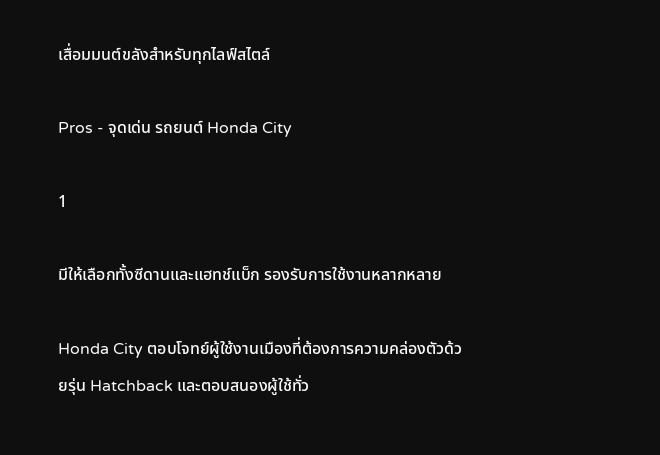เสื่อมมนต์ขลังสำหรับทุกไลฟ์สไตล์

Pros - จุดเด่น รถยนต์ Honda City

1

มีให้เลือกทั้งซีดานและแฮทช์แบ็ก รองรับการใช้งานหลากหลาย

Honda City ตอบโจทย์ผู้ใช้งานเมืองที่ต้องการความคล่องตัวด้วยรุ่น Hatchback และตอบสนองผู้ใช้ทั่ว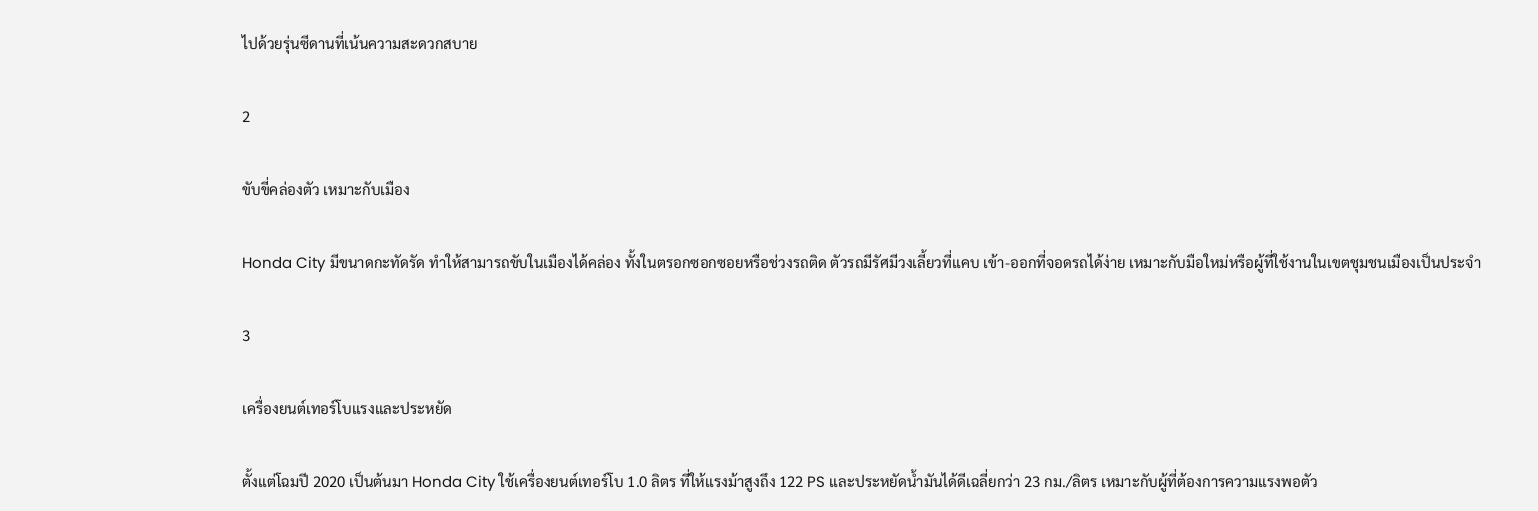ไปด้วยรุ่นซีดานที่เน้นความสะดวกสบาย

2

ขับขี่คล่องตัว เหมาะกับเมือง

Honda City มีขนาดกะทัดรัด ทำให้สามารถขับในเมืองได้คล่อง ทั้งในตรอกซอกซอยหรือช่วงรถติด ตัวรถมีรัศมีวงเลี้ยวที่แคบ เข้า-ออกที่จอดรถได้ง่าย เหมาะกับมือใหม่หรือผู้ที่ใช้งานในเขตชุมชนเมืองเป็นประจำ

3

เครื่องยนต์เทอร์โบแรงและประหยัด

ตั้งแต่โฉมปี 2020 เป็นต้นมา Honda City ใช้เครื่องยนต์เทอร์โบ 1.0 ลิตร ที่ให้แรงม้าสูงถึง 122 PS และประหยัดน้ำมันได้ดีเฉลี่ยกว่า 23 กม./ลิตร เหมาะกับผู้ที่ต้องการความแรงพอตัว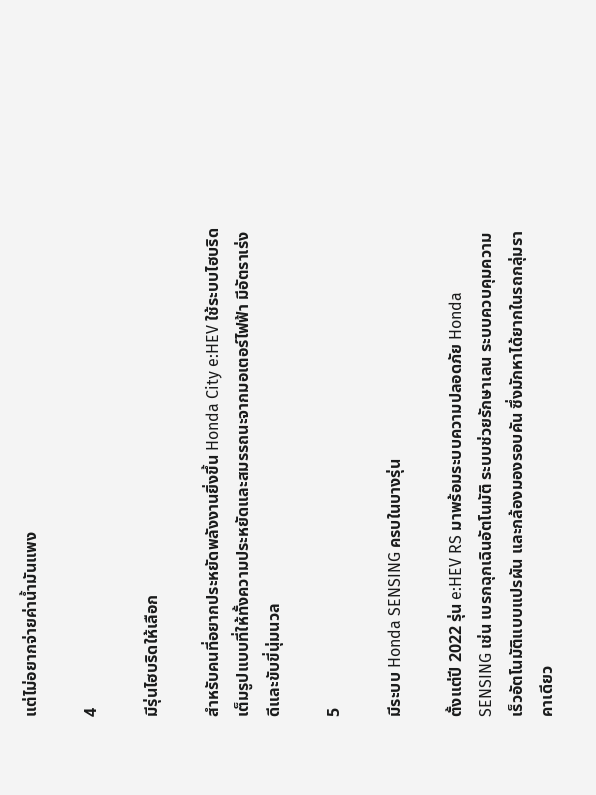แต่ไม่อยากจ่ายค่าน้ำมันแพง

4

มีรุ่นไฮบริดให้เลือก

สำหรับคนที่อยากประหยัดพลังงานยิ่งขึ้น Honda City e:HEV ใช้ระบบไฮบริดเต็มรูปแบบที่ให้ทั้งความประหยัดและสมรรถนะจากมอเตอร์ไฟฟ้า มีอัตราเร่งดีและขับขี่นุ่มนวล

5

มีระบบ Honda SENSING ครบในบางรุ่น

ตั้งแต่ปี 2022 รุ่น e:HEV RS มาพร้อมระบบความปลอดภัย Honda SENSING เช่น เบรกฉุกเฉินอัตโนมัติ ระบบช่วยรักษาเลน ระบบควบคุมความเร็วอัตโนมัติแบบแปรผัน และกล้องมองรอบคัน ซึ่งมักหาได้ยากในรถกลุ่มราคาเดียว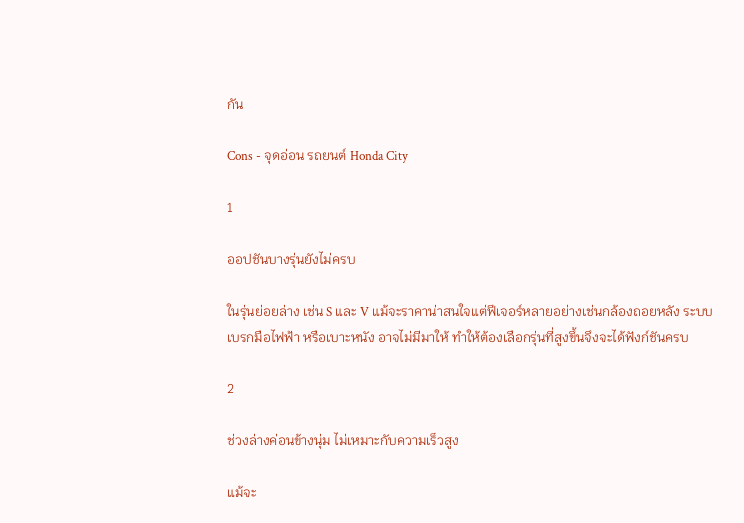กัน

Cons - จุดอ่อน รถยนต์ Honda City

1

ออปชันบางรุ่นยังไม่ครบ

ในรุ่นย่อยล่าง เช่น S และ V แม้จะราคาน่าสนใจแต่ฟีเจอร์หลายอย่างเช่นกล้องถอยหลัง ระบบเบรกมือไฟฟ้า หรือเบาะหนัง อาจไม่มีมาให้ ทำให้ต้องเลือกรุ่นที่สูงขึ้นจึงจะได้ฟังก์ชันครบ

2

ช่วงล่างค่อนข้างนุ่ม ไม่เหมาะกับความเร็วสูง

แม้จะ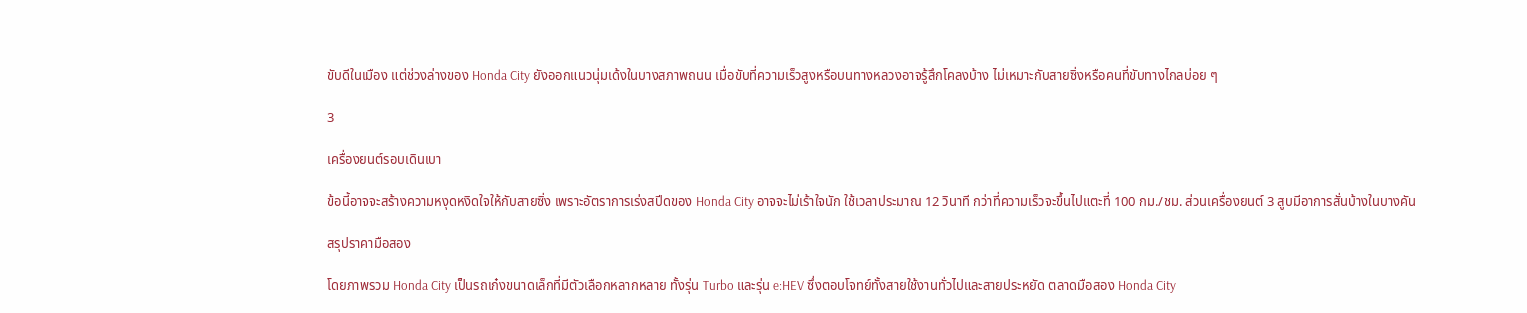ขับดีในเมือง แต่ช่วงล่างของ Honda City ยังออกแนวนุ่มเด้งในบางสภาพถนน เมื่อขับที่ความเร็วสูงหรือบนทางหลวงอาจรู้สึกโคลงบ้าง ไม่เหมาะกับสายซิ่งหรือคนที่ขับทางไกลบ่อย ๆ

3

เครื่องยนต์รอบเดินเบา

ข้อนี้อาจจะสร้างความหงุดหงิดใจให้กับสายซิ่ง เพราะอัตราการเร่งสปีดของ Honda City อาจจะไม่เร้าใจนัก ใช้เวลาประมาณ 12 วินาที กว่าที่ความเร็วจะขึ้นไปแตะที่ 100 กม./ชม. ส่วนเครื่องยนต์ 3 สูบมีอาการสั่นบ้างในบางคัน

สรุปราคามือสอง

โดยภาพรวม Honda City เป็นรถเก๋งขนาดเล็กที่มีตัวเลือกหลากหลาย ทั้งรุ่น Turbo และรุ่น e:HEV ซึ่งตอบโจทย์ทั้งสายใช้งานทั่วไปและสายประหยัด ตลาดมือสอง Honda City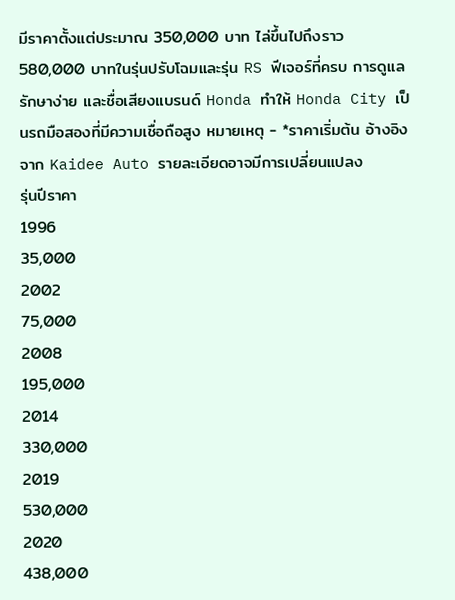มีราคาตั้งแต่ประมาณ 350,000 บาท ไล่ขึ้นไปถึงราว 580,000 บาทในรุ่นปรับโฉมและรุ่น RS ฟีเจอร์ที่ครบ การดูแลรักษาง่าย และชื่อเสียงแบรนด์ Honda ทำให้ Honda City เป็นรถมือสองที่มีความเชื่อถือสูง หมายเหตุ - *ราคาเริ่มต้น อ้างอิงจาก Kaidee Auto รายละเอียดอาจมีการเปลี่ยนแปลง
รุ่นปีราคา
1996
35,000
2002
75,000
2008
195,000
2014
330,000
2019
530,000
2020
438,000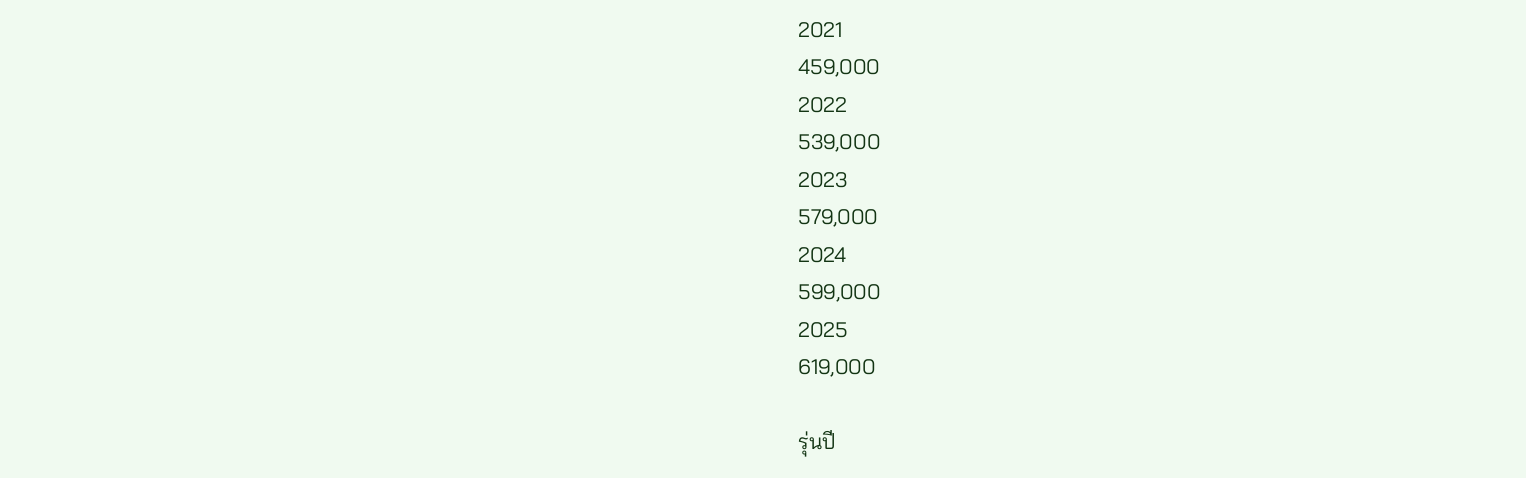2021
459,000
2022
539,000
2023
579,000
2024
599,000
2025
619,000

รุ่นปี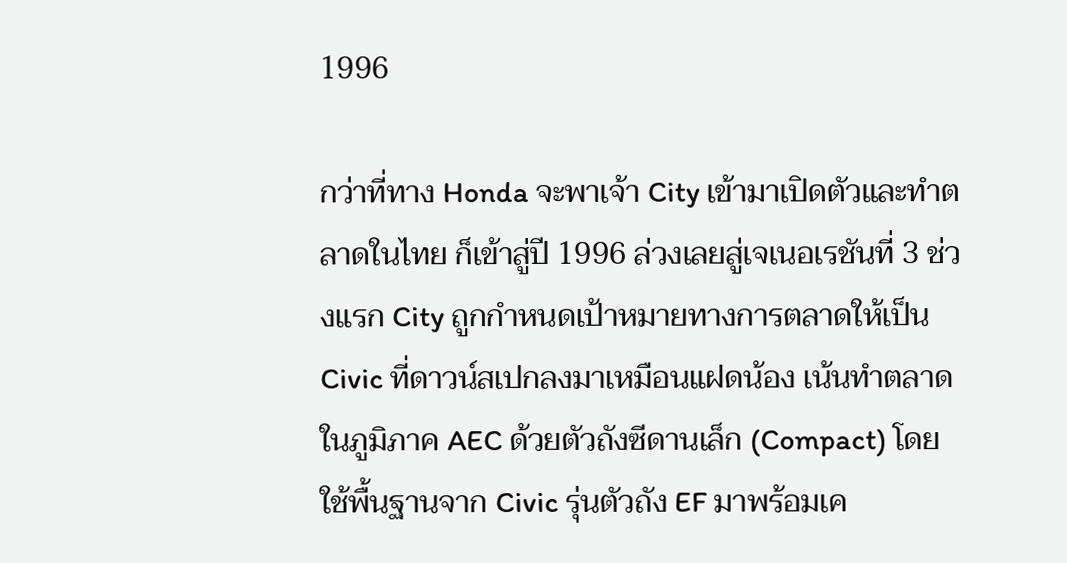1996

กว่าที่ทาง Honda จะพาเจ้า City เข้ามาเปิดตัวและทำตลาดในไทย ก็เข้าสู่ปี 1996 ล่วงเลยสู่เจเนอเรชันที่ 3 ช่วงแรก City ถูกกำหนดเป้าหมายทางการตลาดให้เป็น Civic ที่ดาวน์สเปกลงมาเหมือนแฝดน้อง เน้นทำตลาดในภูมิภาค AEC ด้วยตัวถังซีดานเล็ก (Compact) โดยใช้พื้นฐานจาก Civic รุ่นตัวถัง EF มาพร้อมเค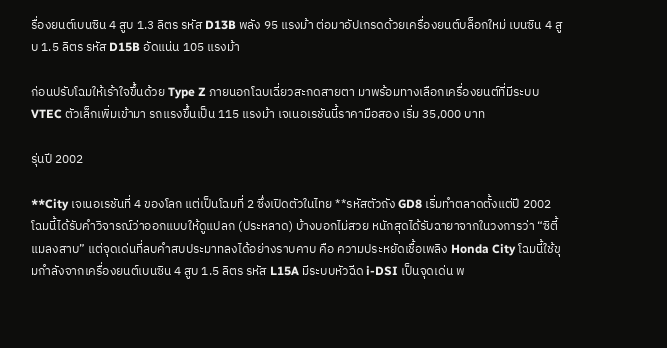รื่องยนต์เบนซิน 4 สูบ 1.3 ลิตร รหัส D13B พลัง 95 แรงม้า ต่อมาอัปเกรดด้วยเครื่องยนต์บล็อกใหม่ เบนซิน 4 สูบ 1.5 ลิตร รหัส D15B อัดแน่น 105 แรงม้า

ก่อนปรับโฉมให้เร้าใจขึ้นด้วย Type Z ภายนอกโฉบเฉี่ยวสะกดสายตา มาพร้อมทางเลือกเครื่องยนต์ที่มีระบบ VTEC ตัวเล็กเพิ่มเข้ามา รถแรงขึ้นเป็น 115 แรงม้า เจเนอเรชันนี้ราคามือสอง เริ่ม 35,000 บาท

รุ่นปี 2002

**City เจเนอเรชันที่ 4 ของโลก แต่เป็นโฉมที่ 2 ซึ่งเปิดตัวในไทย **รหัสตัวถัง GD8 เริ่มทำตลาดตั้งแต่ปี 2002 โฉมนี้ได้รับคำวิจารณ์ว่าออกแบบให้ดูแปลก (ประหลาด) บ้างบอกไม่สวย หนักสุดได้รับฉายาจากในวงการว่า “ซิตี้ แมลงสาบ” แต่จุดเด่นที่ลบคำสบประมาทลงได้อย่างราบคาบ คือ ความประหยัดเชื้อเพลิง Honda City โฉมนี้ใช้ขุมกำลังจากเครื่องยนต์เบนซิน 4 สูบ 1.5 ลิตร รหัส L15A มีระบบหัวฉีด i-DSI เป็นจุดเด่น พ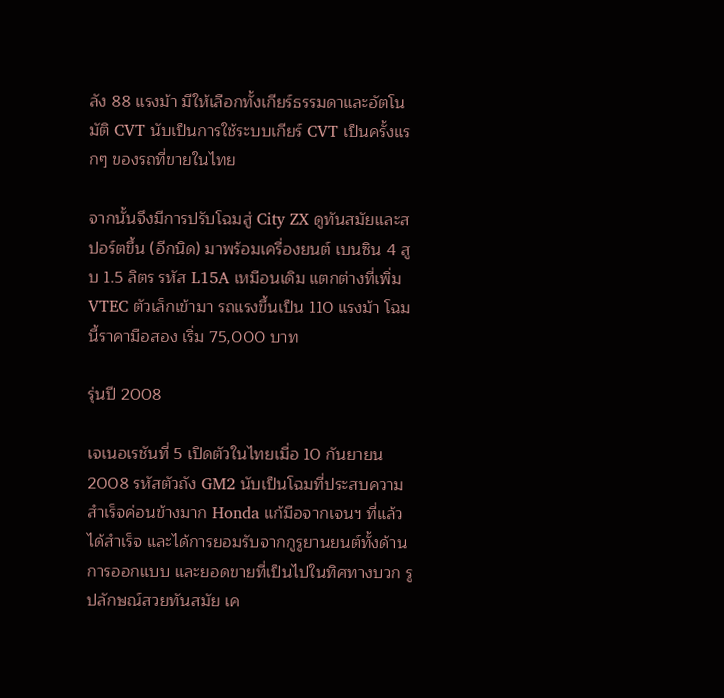ลัง 88 แรงม้า มีให้เลือกทั้งเกียร์ธรรมดาและอัตโนมัติ CVT นับเป็นการใช้ระบบเกียร์ CVT เป็นครั้งแรกๆ ของรถที่ขายในไทย

จากนั้นจึงมีการปรับโฉมสู่ City ZX ดูทันสมัยและสปอร์ตขึ้น (อีกนิด) มาพร้อมเครื่องยนต์ เบนซิน 4 สูบ 1.5 ลิตร รหัส L15A เหมือนเดิม แตกต่างที่เพิ่ม VTEC ตัวเล็กเข้ามา รถแรงขึ้นเป็น 110 แรงม้า โฉมนี้ราคามือสอง เริ่ม 75,000 บาท

รุ่นปี 2008

เจเนอเรชันที่ 5 เปิดตัวในไทยเมื่อ 10 กันยายน 2008 รหัสตัวถัง GM2 นับเป็นโฉมที่ประสบความสำเร็จค่อนข้างมาก Honda แก้มือจากเจนฯ ที่แล้วได้สำเร็จ และได้การยอมรับจากกูรูยานยนต์ทั้งด้านการออกแบบ และยอดขายที่เป็นไปในทิศทางบวก รูปลักษณ์สวยทันสมัย เค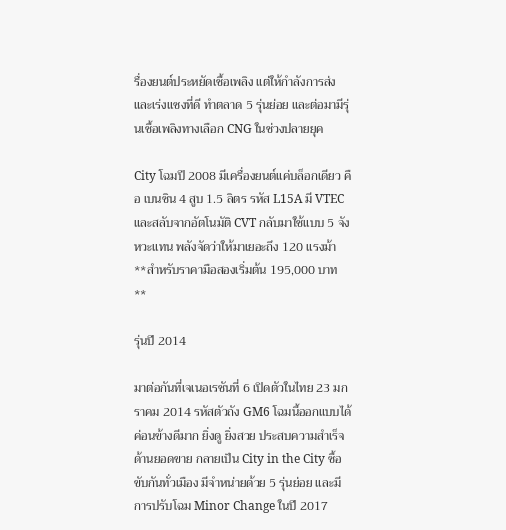รื่องยนต์ประหยัดเชื้อเพลิง แต่ให้กำลังการส่งและเร่งแซงที่ดี ทำตลาด 5 รุ่นย่อย และต่อมามีรุ่นเชื้อเพลิงทางเลือก CNG ในช่วงปลายยุค

City โฉมปี 2008 มีเครื่องยนต์แค่บล็อกเดียว คือ เบนซิน 4 สูบ 1.5 ลิตร รหัส L15A มี VTEC และสลับจากอัตโนมัติ CVT กลับมาใช้แบบ 5 จังหวะแทน พลังจัดว่าให้มาเยอะถึง 120 แรงม้า **สำหรับราคามือสองเริ่มต้น 195,000 บาท **

รุ่นปี 2014

มาต่อกันที่เจเนอเรชันที่ 6 เปิดตัวในไทย 23 มกราคม 2014 รหัสตัวถัง GM6 โฉมนี้ออกแบบได้ค่อนข้างดีมาก ยิ่งดู ยิ่งสวย ประสบความสำเร็จด้านยอดขาย กลายเป็น City in the City ซื้อขับกันทั่วเมือง มีจำหน่ายด้วย 5 รุ่นย่อย และมีการปรับโฉม Minor Change ในปี 2017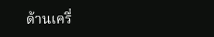ด้านเครื่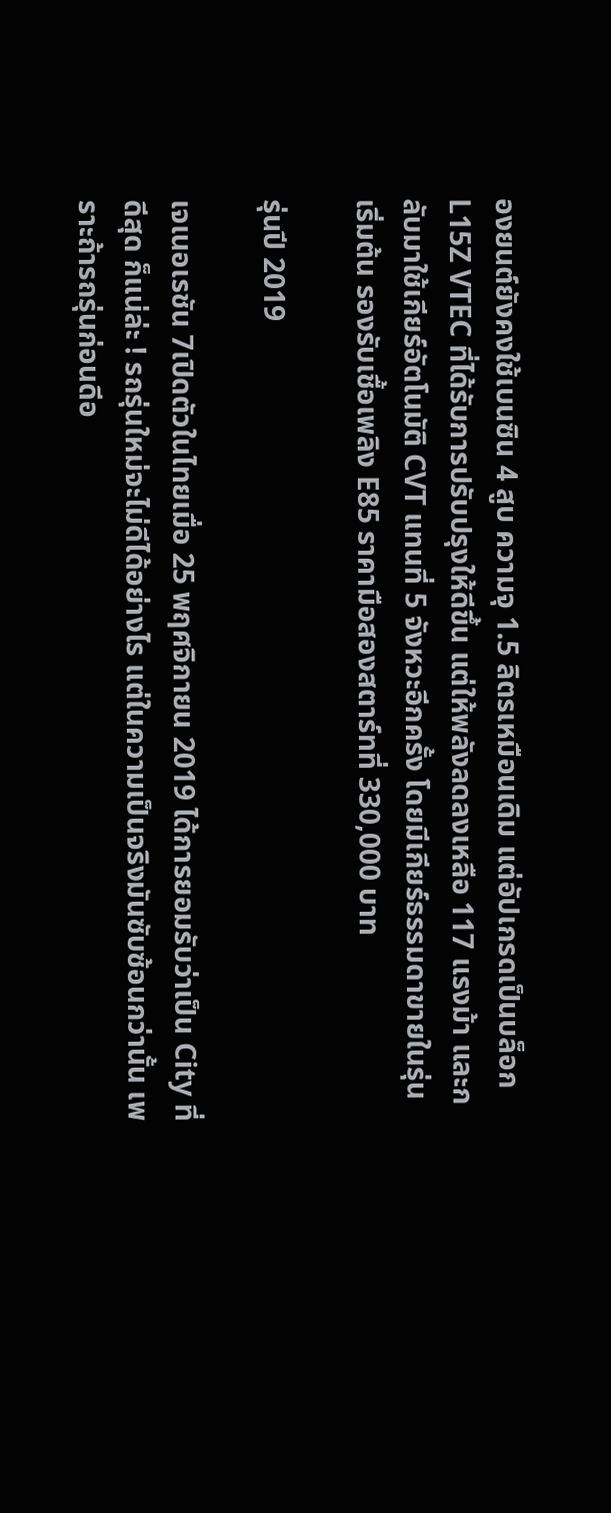องยนต์ยังคงใช้เบนซิน 4 สูบ ความจุ 1.5 ลิตรเหมือนเดิม แต่อัปเกรดเป็นบล็อก L15Z VTEC ที่ได้รับการปรับปรุงให้ดีขึ้น แต่ให้พลังลดลงเหลือ 117 แรงม้า และกลับมาใช้เกียร์อัตโนมัติ CVT แทนที่ 5 จังหวะอีกครั้ง โดยมีเกียร์ธรรมดาขายในรุ่นเริ่มต้น รองรับเชื้อเพลิง E85 ราคามือสองสตาร์ทที่ 330,000 บาท

รุ่นปี 2019

เจเนอเรชัน 7เปิดตัวในไทยเมื่อ 25 พฤศจิกายน 2019 ได้การยอมรับว่าเป็น City ที่ดีสุด ก็แน่ล่ะ ! รถรุ่นใหม่จะไม่ดีได้อย่างไร แต่ในความเป็นจริงมันซับซ้อนกว่านั้น เพราะถ้ารถรุ่นก่อนดีอ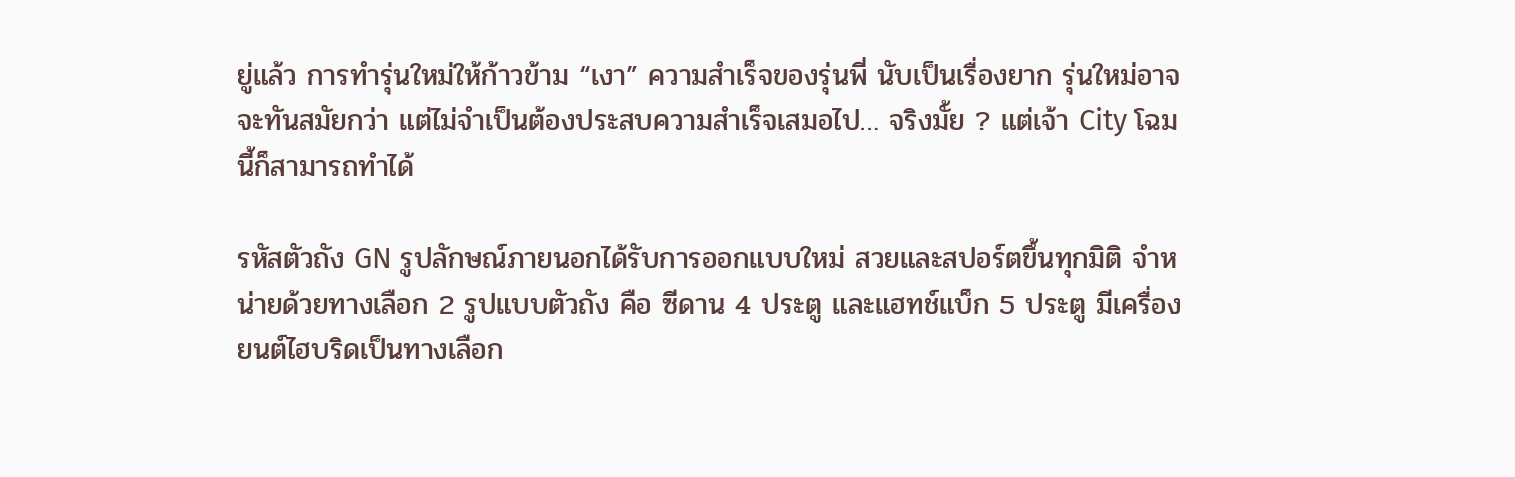ยู่แล้ว การทำรุ่นใหม่ให้ก้าวข้าม “เงา” ความสำเร็จของรุ่นพี่ นับเป็นเรื่องยาก รุ่นใหม่อาจจะทันสมัยกว่า แต่ไม่จำเป็นต้องประสบความสำเร็จเสมอไป… จริงมั้ย ? แต่เจ้า City โฉมนี้ก็สามารถทำได้

รหัสตัวถัง GN รูปลักษณ์ภายนอกได้รับการออกแบบใหม่ สวยและสปอร์ตขึ้นทุกมิติ จำหน่ายด้วยทางเลือก 2 รูปแบบตัวถัง คือ ซีดาน 4 ประตู และแฮทช์แบ็ก 5 ประตู มีเครื่องยนต์ไฮบริดเป็นทางเลือก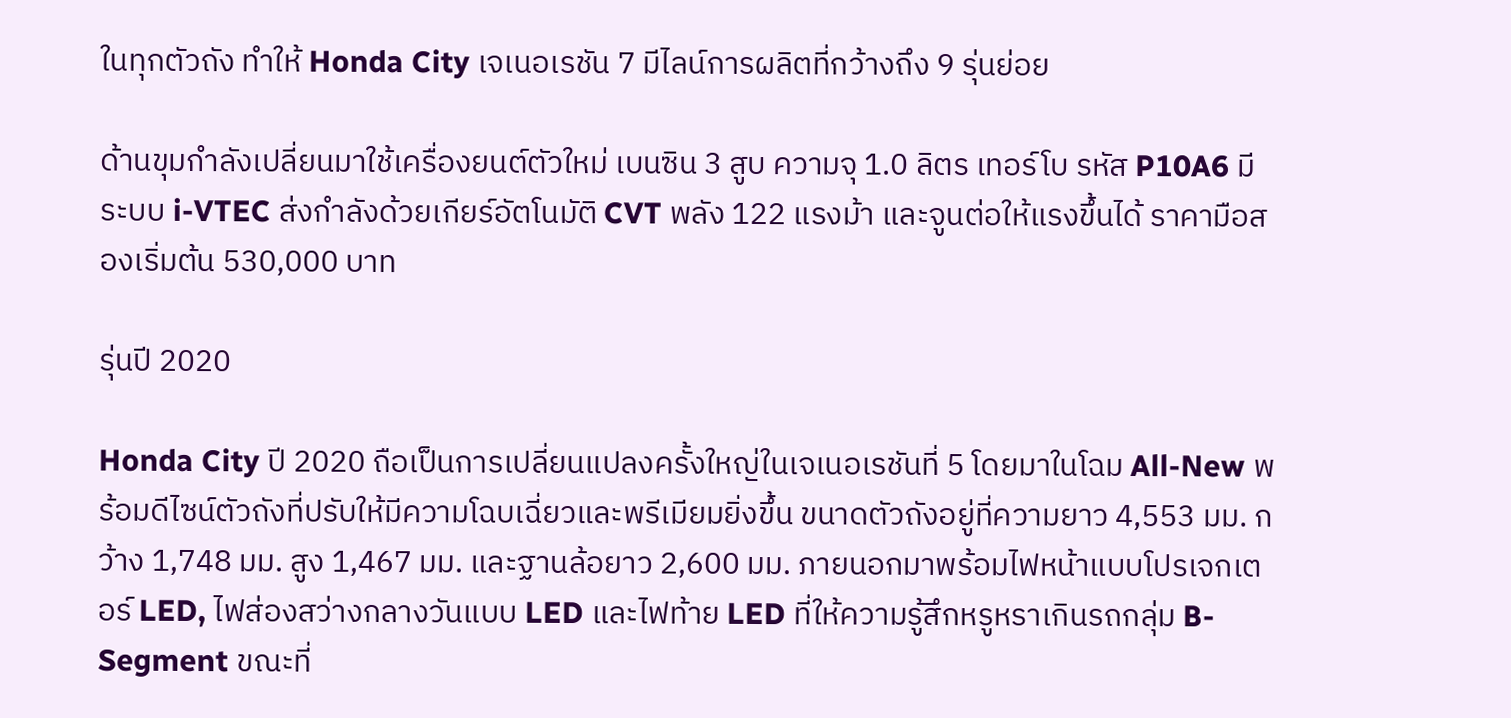ในทุกตัวถัง ทำให้ Honda City เจเนอเรชัน 7 มีไลน์การผลิตที่กว้างถึง 9 รุ่นย่อย

ด้านขุมกำลังเปลี่ยนมาใช้เครื่องยนต์ตัวใหม่ เบนซิน 3 สูบ ความจุ 1.0 ลิตร เทอร์โบ รหัส P10A6 มีระบบ i-VTEC ส่งกำลังด้วยเกียร์อัตโนมัติ CVT พลัง 122 แรงม้า และจูนต่อให้แรงขึ้นได้ ราคามือสองเริ่มต้น 530,000 บาท

รุ่นปี 2020

Honda City ปี 2020 ถือเป็นการเปลี่ยนแปลงครั้งใหญ่ในเจเนอเรชันที่ 5 โดยมาในโฉม All-New พร้อมดีไซน์ตัวถังที่ปรับให้มีความโฉบเฉี่ยวและพรีเมียมยิ่งขึ้น ขนาดตัวถังอยู่ที่ความยาว 4,553 มม. กว้าง 1,748 มม. สูง 1,467 มม. และฐานล้อยาว 2,600 มม. ภายนอกมาพร้อมไฟหน้าแบบโปรเจกเตอร์ LED, ไฟส่องสว่างกลางวันแบบ LED และไฟท้าย LED ที่ให้ความรู้สึกหรูหราเกินรถกลุ่ม B-Segment ขณะที่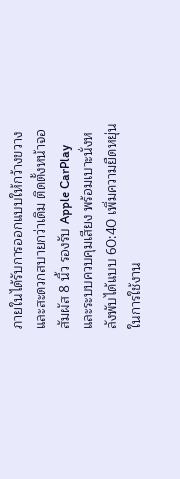ภายในได้รับการออกแบบให้กว้างขวางและสะดวกสบายกว่าเดิม ติดตั้งหน้าจอสัมผัส 8 นิ้ว รองรับ Apple CarPlay และระบบควบคุมเสียง พร้อมเบาะนั่งหลังพับได้แบบ 60:40 เพิ่มความยืดหยุ่นในการใช้งาน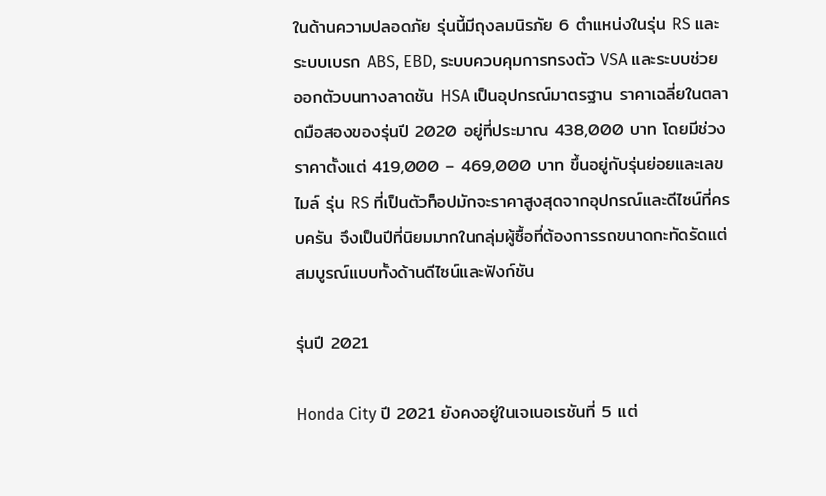ในด้านความปลอดภัย รุ่นนี้มีถุงลมนิรภัย 6 ตำแหน่งในรุ่น RS และระบบเบรก ABS, EBD, ระบบควบคุมการทรงตัว VSA และระบบช่วยออกตัวบนทางลาดชัน HSA เป็นอุปกรณ์มาตรฐาน ราคาเฉลี่ยในตลาดมือสองของรุ่นปี 2020 อยู่ที่ประมาณ 438,000 บาท โดยมีช่วงราคาตั้งแต่ 419,000 – 469,000 บาท ขึ้นอยู่กับรุ่นย่อยและเลขไมล์ รุ่น RS ที่เป็นตัวท็อปมักจะราคาสูงสุดจากอุปกรณ์และดีไซน์ที่ครบครัน จึงเป็นปีที่นิยมมากในกลุ่มผู้ซื้อที่ต้องการรถขนาดกะทัดรัดแต่สมบูรณ์แบบทั้งด้านดีไซน์และฟังก์ชัน

รุ่นปี 2021

Honda City ปี 2021 ยังคงอยู่ในเจเนอเรชันที่ 5 แต่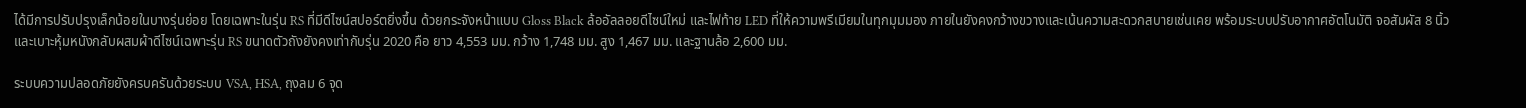ได้มีการปรับปรุงเล็กน้อยในบางรุ่นย่อย โดยเฉพาะในรุ่น RS ที่มีดีไซน์สปอร์ตยิ่งขึ้น ด้วยกระจังหน้าแบบ Gloss Black ล้ออัลลอยดีไซน์ใหม่ และไฟท้าย LED ที่ให้ความพรีเมียมในทุกมุมมอง ภายในยังคงกว้างขวางและเน้นความสะดวกสบายเช่นเคย พร้อมระบบปรับอากาศอัตโนมัติ จอสัมผัส 8 นิ้ว และเบาะหุ้มหนังกลับผสมผ้าดีไซน์เฉพาะรุ่น RS ขนาดตัวถังยังคงเท่ากับรุ่น 2020 คือ ยาว 4,553 มม. กว้าง 1,748 มม. สูง 1,467 มม. และฐานล้อ 2,600 มม.

ระบบความปลอดภัยยังครบครันด้วยระบบ VSA, HSA, ถุงลม 6 จุด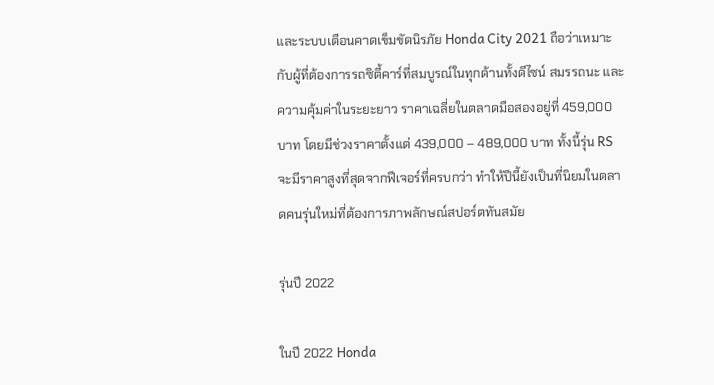และระบบเตือนคาดเข็มขัดนิรภัย Honda City 2021 ถือว่าเหมาะกับผู้ที่ต้องการรถซิตี้คาร์ที่สมบูรณ์ในทุกด้านทั้งดีไซน์ สมรรถนะ และความคุ้มค่าในระยะยาว ราคาเฉลี่ยในตลาดมือสองอยู่ที่ 459,000 บาท โดยมีช่วงราคาตั้งแต่ 439,000 – 489,000 บาท ทั้งนี้รุ่น RS จะมีราคาสูงที่สุดจากฟีเจอร์ที่ครบกว่า ทำให้ปีนี้ยังเป็นที่นิยมในตลาดคนรุ่นใหม่ที่ต้องการภาพลักษณ์สปอร์ตทันสมัย

รุ่นปี 2022

ในปี 2022 Honda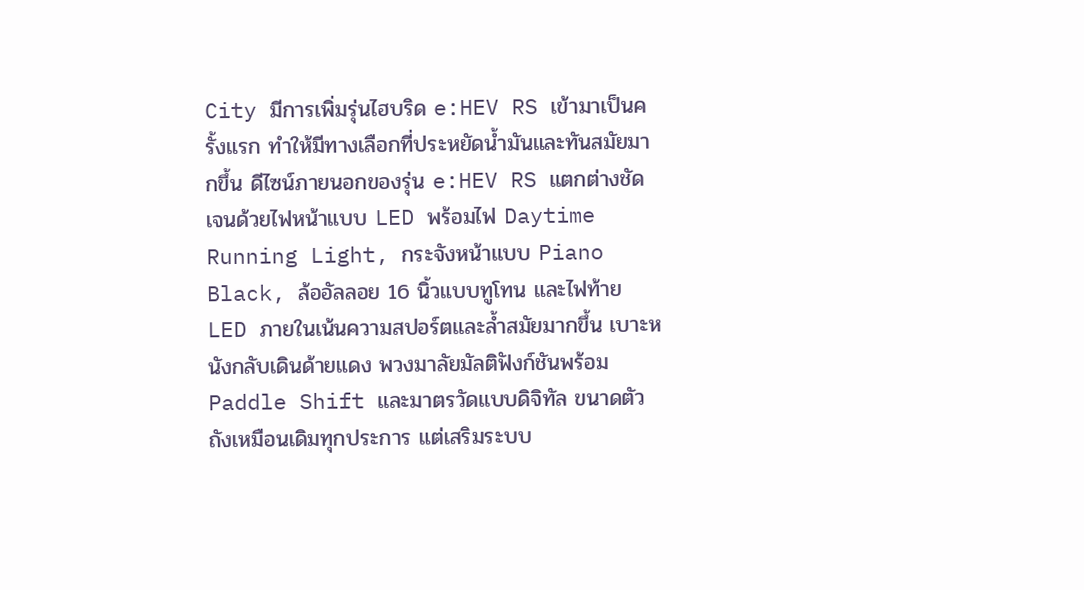City มีการเพิ่มรุ่นไฮบริด e:HEV RS เข้ามาเป็นครั้งแรก ทำให้มีทางเลือกที่ประหยัดน้ำมันและทันสมัยมากขึ้น ดีไซน์ภายนอกของรุ่น e:HEV RS แตกต่างชัดเจนด้วยไฟหน้าแบบ LED พร้อมไฟ Daytime Running Light, กระจังหน้าแบบ Piano Black, ล้ออัลลอย 16 นิ้วแบบทูโทน และไฟท้าย LED ภายในเน้นความสปอร์ตและล้ำสมัยมากขึ้น เบาะหนังกลับเดินด้ายแดง พวงมาลัยมัลติฟังก์ชันพร้อม Paddle Shift และมาตรวัดแบบดิจิทัล ขนาดตัวถังเหมือนเดิมทุกประการ แต่เสริมระบบ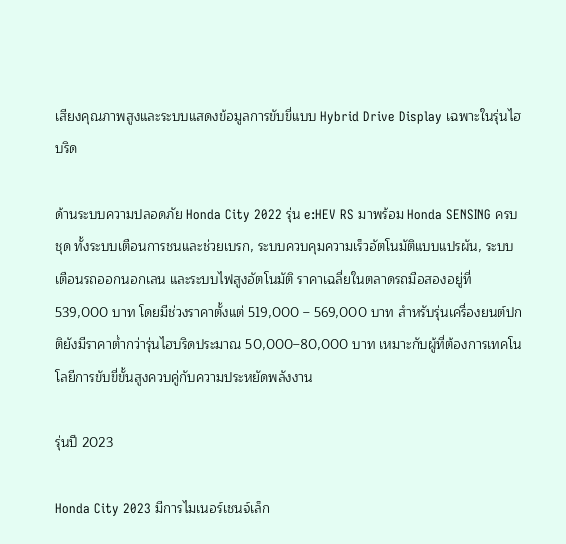เสียงคุณภาพสูงและระบบแสดงข้อมูลการขับขี่แบบ Hybrid Drive Display เฉพาะในรุ่นไฮบริด

ด้านระบบความปลอดภัย Honda City 2022 รุ่น e:HEV RS มาพร้อม Honda SENSING ครบชุด ทั้งระบบเตือนการชนและช่วยเบรก, ระบบควบคุมความเร็วอัตโนมัติแบบแปรผัน, ระบบเตือนรถออกนอกเลน และระบบไฟสูงอัตโนมัติ ราคาเฉลี่ยในตลาดรถมือสองอยู่ที่ 539,000 บาท โดยมีช่วงราคาตั้งแต่ 519,000 – 569,000 บาท สำหรับรุ่นเครื่องยนต์ปกติยังมีราคาต่ำกว่ารุ่นไฮบริดประมาณ 50,000–80,000 บาท เหมาะกับผู้ที่ต้องการเทคโนโลยีการขับขี่ขั้นสูงควบคู่กับความประหยัดพลังงาน

รุ่นปี 2023

Honda City 2023 มีการไมเนอร์เชนจ์เล็ก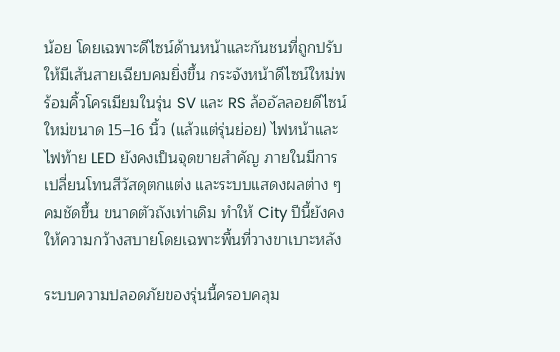น้อย โดยเฉพาะดีไซน์ด้านหน้าและกันชนที่ถูกปรับให้มีเส้นสายเฉียบคมยิ่งขึ้น กระจังหน้าดีไซน์ใหม่พร้อมคิ้วโครเมียมในรุ่น SV และ RS ล้ออัลลอยดีไซน์ใหม่ขนาด 15–16 นิ้ว (แล้วแต่รุ่นย่อย) ไฟหน้าและไฟท้าย LED ยังคงเป็นจุดขายสำคัญ ภายในมีการเปลี่ยนโทนสีวัสดุตกแต่ง และระบบแสดงผลต่าง ๆ คมชัดขึ้น ขนาดตัวถังเท่าเดิม ทำให้ City ปีนี้ยังคงให้ความกว้างสบายโดยเฉพาะพื้นที่วางขาเบาะหลัง

ระบบความปลอดภัยของรุ่นนี้ครอบคลุม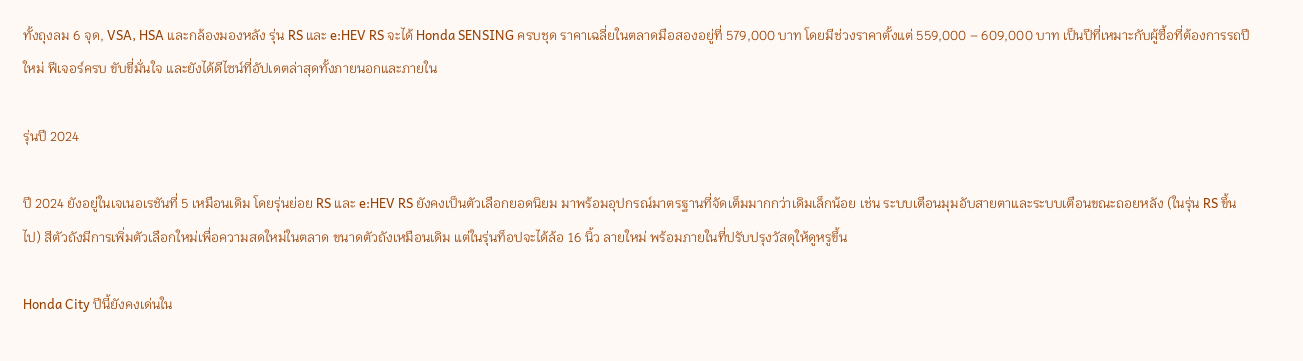ทั้งถุงลม 6 จุด, VSA, HSA และกล้องมองหลัง รุ่น RS และ e:HEV RS จะได้ Honda SENSING ครบชุด ราคาเฉลี่ยในตลาดมือสองอยู่ที่ 579,000 บาท โดยมีช่วงราคาตั้งแต่ 559,000 – 609,000 บาท เป็นปีที่เหมาะกับผู้ซื้อที่ต้องการรถปีใหม่ ฟีเจอร์ครบ ขับขี่มั่นใจ และยังได้ดีไซน์ที่อัปเดตล่าสุดทั้งภายนอกและภายใน

รุ่นปี 2024

ปี 2024 ยังอยู่ในเจเนอเรชันที่ 5 เหมือนเดิม โดยรุ่นย่อย RS และ e:HEV RS ยังคงเป็นตัวเลือกยอดนิยม มาพร้อมอุปกรณ์มาตรฐานที่จัดเต็มมากกว่าเดิมเล็กน้อย เช่น ระบบเตือนมุมอับสายตาและระบบเตือนขณะถอยหลัง (ในรุ่น RS ขึ้นไป) สีตัวถังมีการเพิ่มตัวเลือกใหม่เพื่อความสดใหม่ในตลาด ขนาดตัวถังเหมือนเดิม แต่ในรุ่นท็อปจะได้ล้อ 16 นิ้ว ลายใหม่ พร้อมภายในที่ปรับปรุงวัสดุให้ดูหรูขึ้น

Honda City ปีนี้ยังคงเด่นใน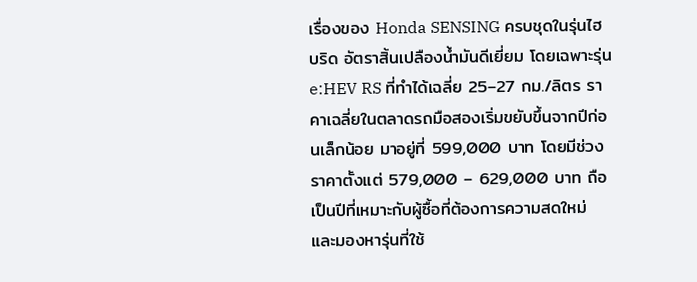เรื่องของ Honda SENSING ครบชุดในรุ่นไฮบริด อัตราสิ้นเปลืองน้ำมันดีเยี่ยม โดยเฉพาะรุ่น e:HEV RS ที่ทำได้เฉลี่ย 25–27 กม./ลิตร ราคาเฉลี่ยในตลาดรถมือสองเริ่มขยับขึ้นจากปีก่อนเล็กน้อย มาอยู่ที่ 599,000 บาท โดยมีช่วงราคาตั้งแต่ 579,000 – 629,000 บาท ถือเป็นปีที่เหมาะกับผู้ซื้อที่ต้องการความสดใหม่ และมองหารุ่นที่ใช้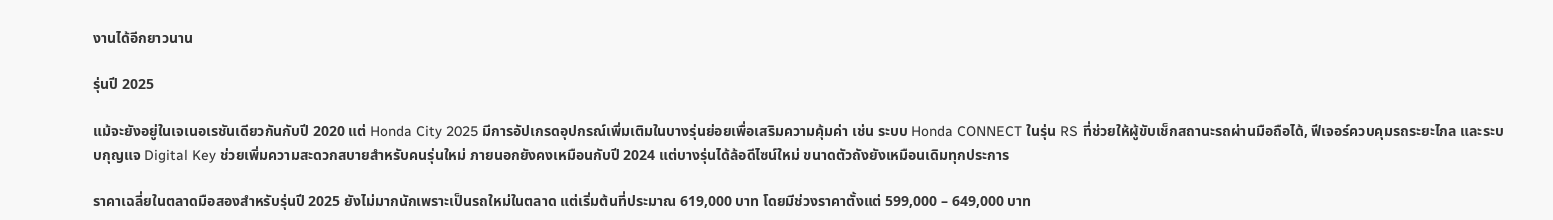งานได้อีกยาวนาน

รุ่นปี 2025

แม้จะยังอยู่ในเจเนอเรชันเดียวกันกับปี 2020 แต่ Honda City 2025 มีการอัปเกรดอุปกรณ์เพิ่มเติมในบางรุ่นย่อยเพื่อเสริมความคุ้มค่า เช่น ระบบ Honda CONNECT ในรุ่น RS ที่ช่วยให้ผู้ขับเช็กสถานะรถผ่านมือถือได้, ฟีเจอร์ควบคุมรถระยะไกล และระบบกุญแจ Digital Key ช่วยเพิ่มความสะดวกสบายสำหรับคนรุ่นใหม่ ภายนอกยังคงเหมือนกับปี 2024 แต่บางรุ่นได้ล้อดีไซน์ใหม่ ขนาดตัวถังยังเหมือนเดิมทุกประการ

ราคาเฉลี่ยในตลาดมือสองสำหรับรุ่นปี 2025 ยังไม่มากนักเพราะเป็นรถใหม่ในตลาด แต่เริ่มต้นที่ประมาณ 619,000 บาท โดยมีช่วงราคาตั้งแต่ 599,000 – 649,000 บาท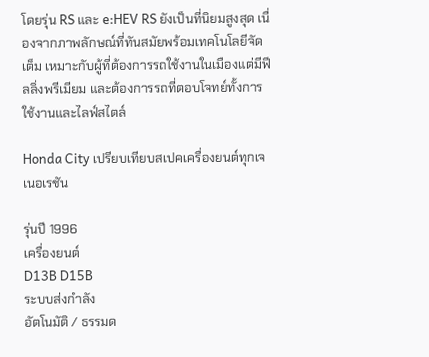โดยรุ่น RS และ e:HEV RS ยังเป็นที่นิยมสูงสุด เนื่องจากภาพลักษณ์ที่ทันสมัยพร้อมเทคโนโลยีจัดเต็ม เหมาะกับผู้ที่ต้องการรถใช้งานในเมืองแต่มีฟีลลิ่งพรีเมียม และต้องการรถที่ตอบโจทย์ทั้งการใช้งานและไลฟ์สไตล์

Honda City เปรียบเทียบสเปคเครื่องยนต์ทุกเจเนอเรชัน

รุ่นปี 1996
เครื่องยนต์
D13B D15B
ระบบส่งกำลัง
อัตโนมัติ / ธรรมด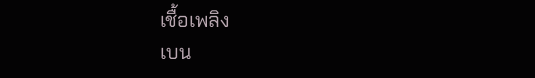เชื้อเพลิง
เบน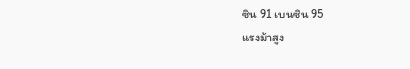ซิน 91 เบนซิน 95
แรงม้าสูง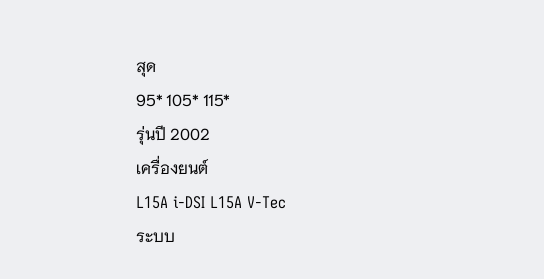สุด
95* 105* 115*
รุ่นปี 2002
เครื่องยนต์
L15A i-DSI L15A V-Tec
ระบบ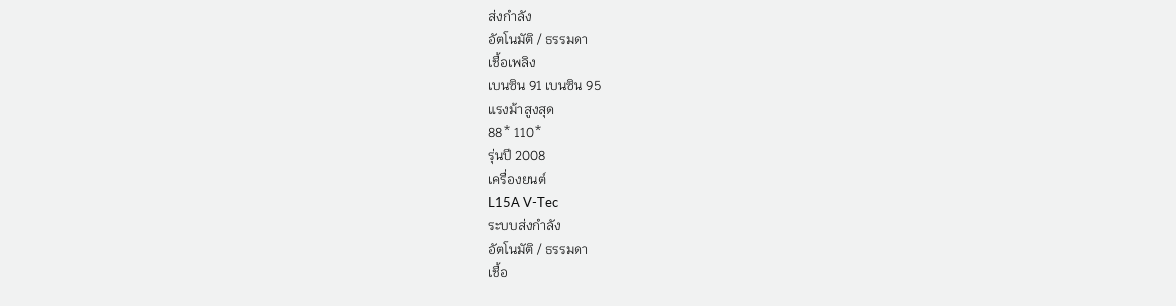ส่งกำลัง
อัตโนมัติ / ธรรมดา
เชื้อเพลิง
เบนซิน 91 เบนซิน 95
แรงม้าสูงสุด
88* 110*
รุ่นปี 2008
เครื่องยนต์
L15A V-Tec
ระบบส่งกำลัง
อัตโนมัติ / ธรรมดา
เชื้อ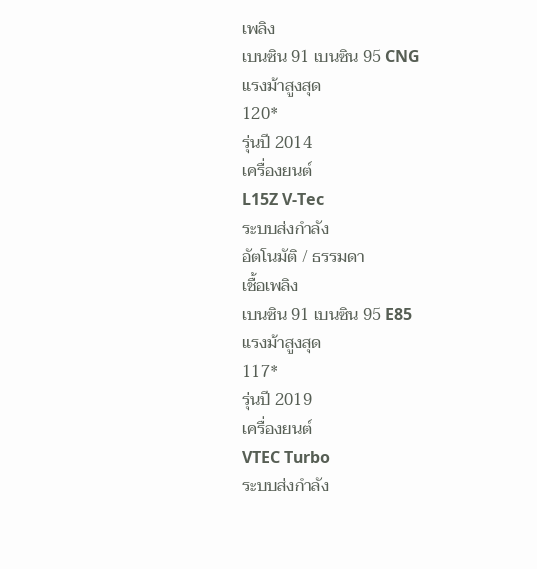เพลิง
เบนซิน 91 เบนซิน 95 CNG
แรงม้าสูงสุด
120*
รุ่นปี 2014
เครื่องยนต์
L15Z V-Tec
ระบบส่งกำลัง
อัตโนมัติ / ธรรมดา
เชื้อเพลิง
เบนซิน 91 เบนซิน 95 E85
แรงม้าสูงสุด
117*
รุ่นปี 2019
เครื่องยนต์
VTEC Turbo
ระบบส่งกำลัง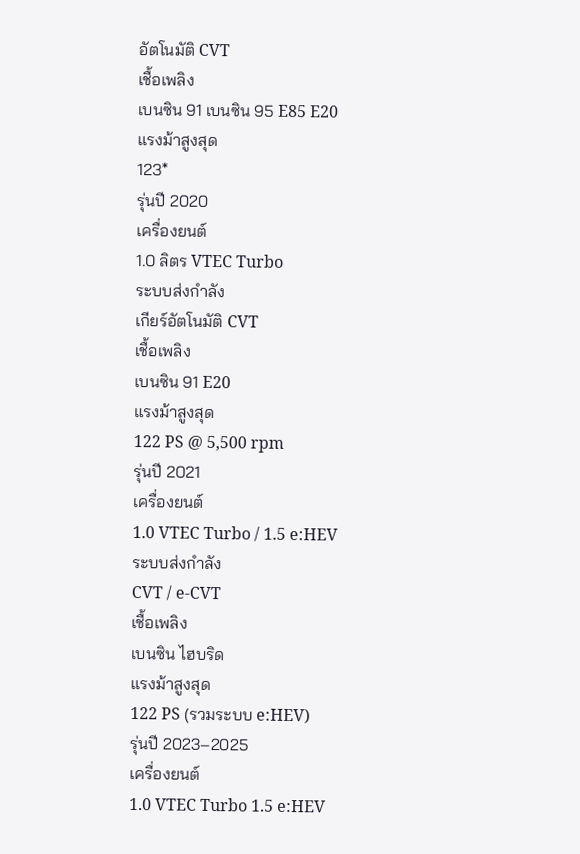อัตโนมัติ CVT
เชื้อเพลิง
เบนซิน 91 เบนซิน 95 E85 E20
แรงม้าสูงสุด
123*
รุ่นปี 2020
เครื่องยนต์
1.0 ลิตร VTEC Turbo
ระบบส่งกำลัง
เกียร์อัตโนมัติ CVT
เชื้อเพลิง
เบนซิน 91 E20
แรงม้าสูงสุด
122 PS @ 5,500 rpm
รุ่นปี 2021
เครื่องยนต์
1.0 VTEC Turbo / 1.5 e:HEV
ระบบส่งกำลัง
CVT / e-CVT
เชื้อเพลิง
เบนซิน ไฮบริด
แรงม้าสูงสุด
122 PS (รวมระบบ e:HEV)
รุ่นปี 2023–2025
เครื่องยนต์
1.0 VTEC Turbo 1.5 e:HEV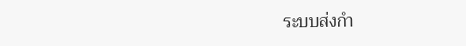ระบบส่งกำ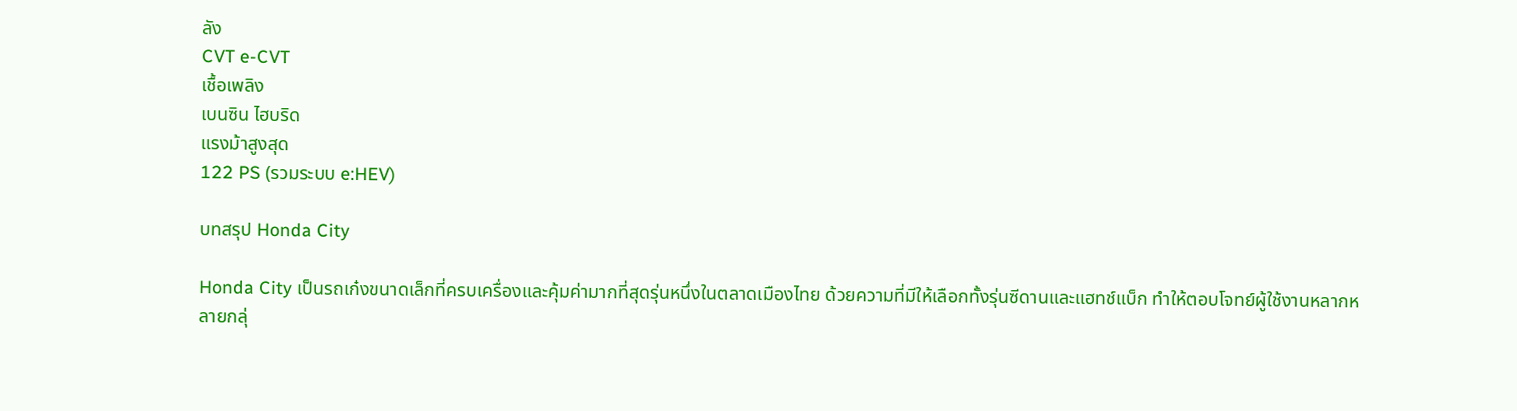ลัง
CVT e-CVT
เชื้อเพลิง
เบนซิน ไฮบริด
แรงม้าสูงสุด
122 PS (รวมระบบ e:HEV)

บทสรุป Honda City

Honda City เป็นรถเก๋งขนาดเล็กที่ครบเครื่องและคุ้มค่ามากที่สุดรุ่นหนึ่งในตลาดเมืองไทย ด้วยความที่มีให้เลือกทั้งรุ่นซีดานและแฮทช์แบ็ก ทำให้ตอบโจทย์ผู้ใช้งานหลากหลายกลุ่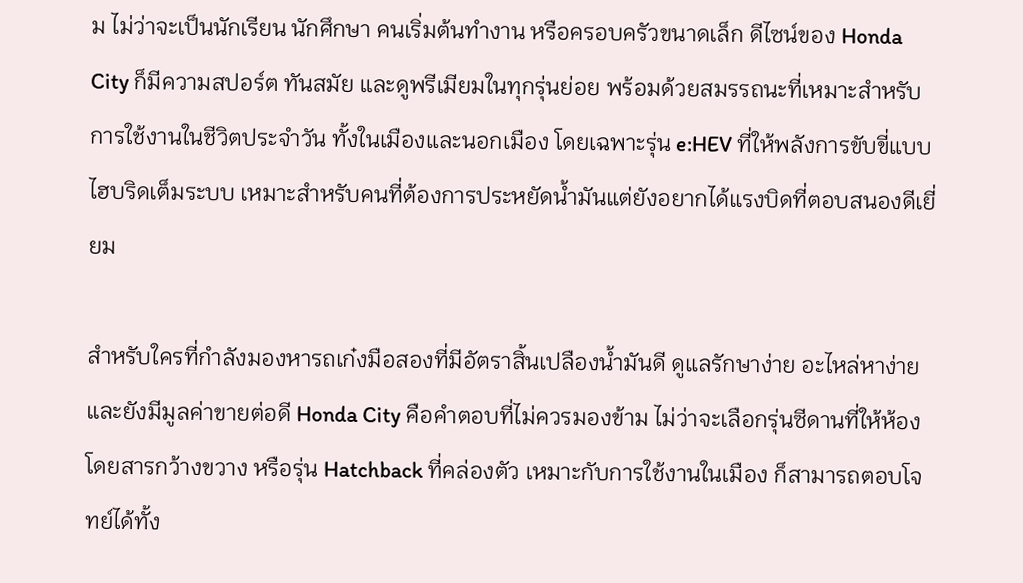ม ไม่ว่าจะเป็นนักเรียน นักศึกษา คนเริ่มต้นทำงาน หรือครอบครัวขนาดเล็ก ดีไซน์ของ Honda City ก็มีความสปอร์ต ทันสมัย และดูพรีเมียมในทุกรุ่นย่อย พร้อมด้วยสมรรถนะที่เหมาะสำหรับการใช้งานในชีวิตประจำวัน ทั้งในเมืองและนอกเมือง โดยเฉพาะรุ่น e:HEV ที่ให้พลังการขับขี่แบบไฮบริดเต็มระบบ เหมาะสำหรับคนที่ต้องการประหยัดน้ำมันแต่ยังอยากได้แรงบิดที่ตอบสนองดีเยี่ยม

สำหรับใครที่กำลังมองหารถเก๋งมือสองที่มีอัตราสิ้นเปลืองน้ำมันดี ดูแลรักษาง่าย อะไหล่หาง่าย และยังมีมูลค่าขายต่อดี Honda City คือคำตอบที่ไม่ควรมองข้าม ไม่ว่าจะเลือกรุ่นซีดานที่ให้ห้องโดยสารกว้างขวาง หรือรุ่น Hatchback ที่คล่องตัว เหมาะกับการใช้งานในเมือง ก็สามารถตอบโจทย์ได้ทั้ง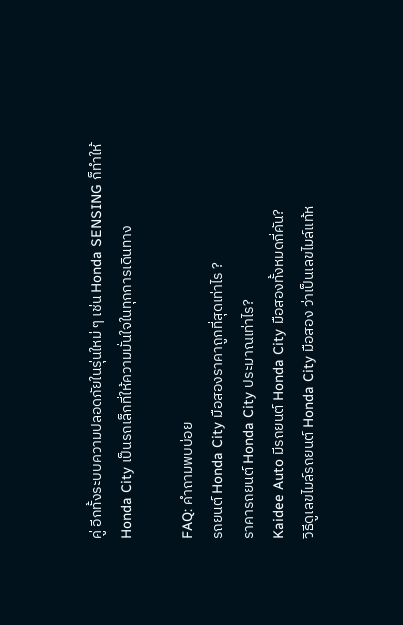คู่ อีกทั้งระบบความปลอดภัยในรุ่นใหม่ ๆ เช่น Honda SENSING ก็ทำให้ Honda City เป็นรถเล็กที่ให้ความมั่นใจในทุกการเดินทาง

FAQ: คำถามพบบ่อย
รถยนต์ Honda City มือสองราคาถูกที่สุดเท่าไร ?
ราคารถยนต์ Honda City ประมาณเท่าไร?
Kaidee Auto มีรถยนต์ Honda City มือสองทั้งหมดกี่คัน?
วิธีดูเลขไมล์รถยนต์ Honda City มือสอง ว่าเป็นเลขไมล์แท้ห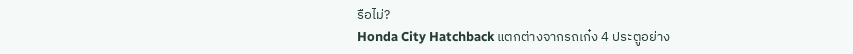รือไม่?
Honda City Hatchback แตกต่างจากรถเก๋ง 4 ประตูอย่าง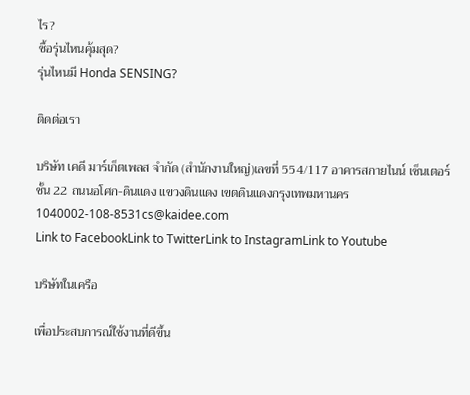ไร?
ซื้อรุ่นไหนคุ้มสุด?
รุ่นไหนมี Honda SENSING?

ติดต่อเรา

บริษัท เคดี มาร์เก็ตเพลส จำกัด (สำนักงานใหญ่)เลขที่ 554/117 อาคารสกายไนน์ เซ็นเตอร์ ชั้น 22 ถนนอโศก-ดินแดง แขวงดินแดง เขตดินแดงกรุงเทพมหานคร 1040002-108-8531cs@kaidee.com
Link to FacebookLink to TwitterLink to InstagramLink to Youtube

บริษัทในเครือ

เพื่อประสบการณ์ใช้งานที่ดีขึ้น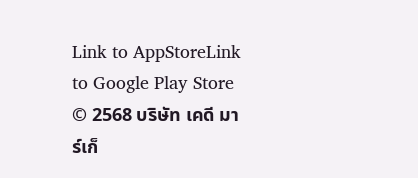Link to AppStoreLink to Google Play Store
© 2568 บริษัท เคดี มาร์เก็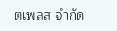ตเพลส จำกัด